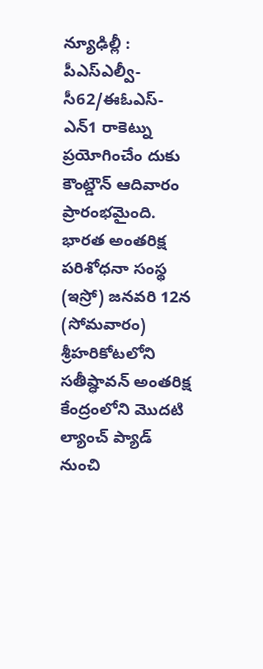న్యూఢిల్లీ : పీఎస్ఎల్వీ-సీ62/ఈఓఎస్-ఎన్1 రాకెట్ను ప్రయోగించేం దుకు కౌంట్డౌన్ ఆదివారం ప్రారంభమైంది. భారత అంతరిక్ష పరిశోధనా సంస్థ (ఇస్రో) జనవరి 12న (సోమవారం) శ్రీహరికోటలోని సతీష్ధావన్ అంతరిక్ష కేంద్రంలోని మొదటి ల్యాంచ్ ప్యాడ్ నుంచి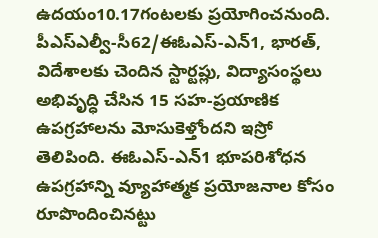ఉదయం10.17గంటలకు ప్రయోగించనుంది. పీఎస్ఎల్వీ-సీ62/ఈఓఎస్-ఎన్1, భారత్, విదేశాలకు చెందిన స్టార్టప్లు, విద్యాసంస్థలు అభివృద్ధి చేసిన 15 సహ-ప్రయాణిక ఉపగ్రహాలను మోసుకెళ్తోందని ఇస్రో తెలిపింది. ఈఓఎస్-ఎన్1 భూపరిశోధన ఉపగ్రహాన్ని వ్యూహాత్మక ప్రయోజనాల కోసం రూపొందించినట్టు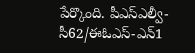పేర్కొంది. పీఎస్ఎల్వీ-సీ62/ఈఓఎస్-ఎన్1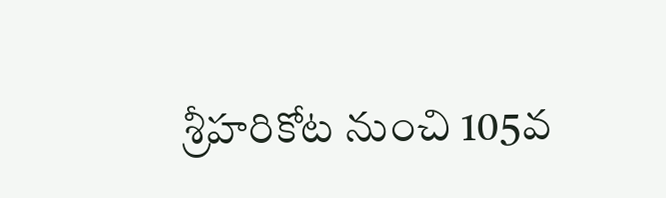శ్రీహరికోట నుంచి 105వ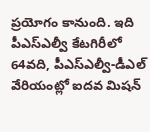ప్రయోగం కానుంది. ఇది పీఎస్ఎల్వీ కేటగిరీలో 64వది, పీఎస్ఎల్వీ-డీఎల్ వేరియంట్లో ఐదవ మిషన్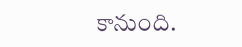కానుంది.